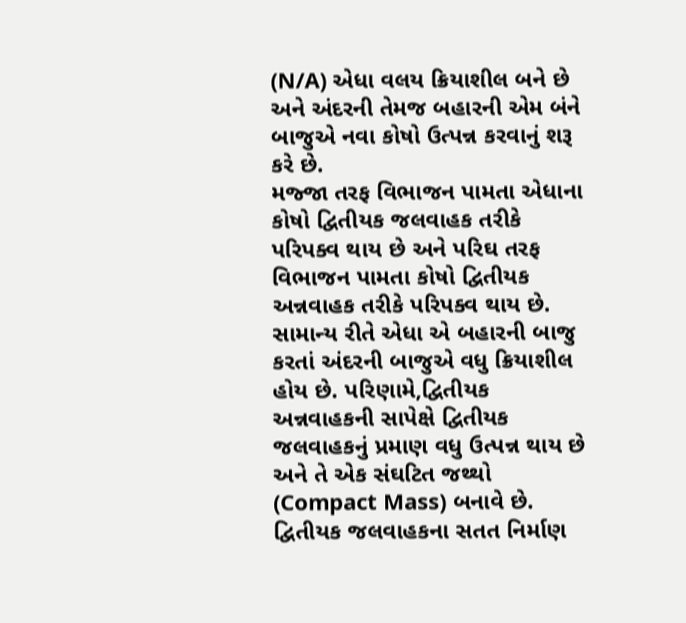(N/A) એધા વલય ક્રિયાશીલ બને છે અને અંદરની તેમજ બહારની એમ બંને બાજુએ નવા કોષો ઉત્પન્ન કરવાનું શરૂ કરે છે.
મજ્જા તરફ વિભાજન પામતા એધાના કોષો દ્વિતીયક જલવાહક તરીકે પરિપક્વ થાય છે અને પરિઘ તરફ વિભાજન પામતા કોષો દ્વિતીયક અન્નવાહક તરીકે પરિપક્વ થાય છે.
સામાન્ય રીતે એધા એ બહારની બાજુ કરતાં અંદરની બાજુએ વધુ ક્રિયાશીલ હોય છે. પરિણામે,દ્વિતીયક અન્નવાહકની સાપેક્ષે દ્વિતીયક જલવાહકનું પ્રમાણ વધુ ઉત્પન્ન થાય છે અને તે એક સંઘટિત જથ્થો (Compact Mass) બનાવે છે.
દ્વિતીયક જલવાહકના સતત નિર્માણ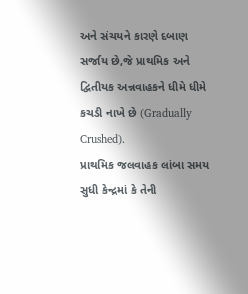અને સંચયને કારણે દબાણ સર્જાય છે,જે પ્રાથમિક અને દ્વિતીયક અન્નવાહકને ધીમે ધીમે કચડી નાખે છે (Gradually Crushed).
પ્રાથમિક જલવાહક લાંબા સમય સુધી કેન્દ્રમાં કે તેની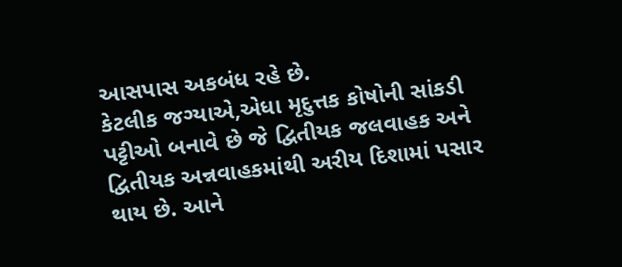આસપાસ અકબંધ રહે છે.
કેટલીક જગ્યાએ,એધા મૃદુત્તક કોષોની સાંકડી પટ્ટીઓ બનાવે છે જે દ્વિતીયક જલવાહક અને દ્વિતીયક અન્નવાહકમાંથી અરીય દિશામાં પસાર થાય છે. આને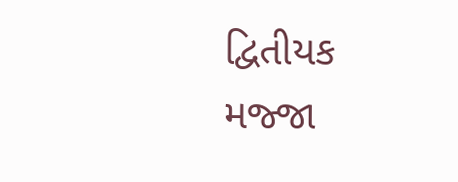દ્વિતીયક મજ્જા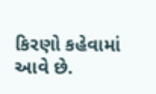કિરણો કહેવામાં આવે છે.